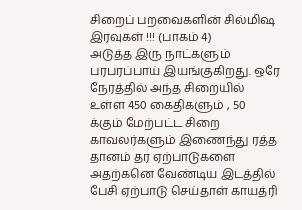சிறைப் பறவைகளின் சில்மிஷ இரவுகள் !!! (பாகம் 4)
அடுத்த இரு நாட்களும் பரபரப்பாய் இயங்குகிறது. ஒரே நேரத்தில் அந்த சிறையில் உள்ள 450 கைதிகளும் , 50 க்கும் மேற்பட்ட சிறை காவலர்களும் இணைந்து ரத்த தானம் தர ஏற்பாடுகளை அதற்கனெ வேண்டிய இடத்தில் பேசி ஏற்பாடு செய்தாள் காயத்ரி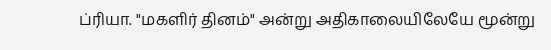ப்ரியா. "மகளிர் தினம்" அன்று அதிகாலையிலேயே மூன்று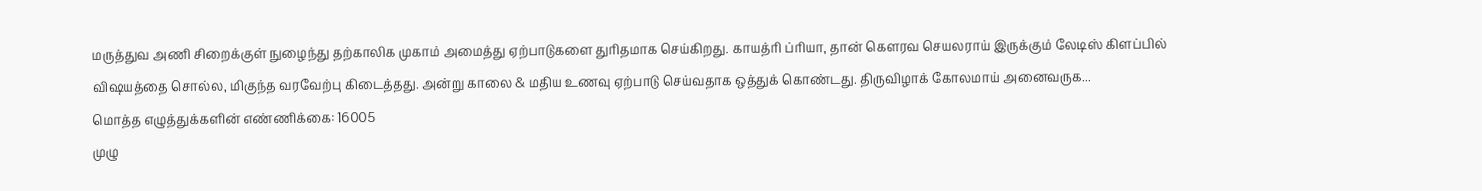மருத்துவ அணி சிறைக்குள் நுழைந்து தற்காலிக முகாம் அமைத்து ஏற்பாடுகளை துரிதமாக செய்கிறது. காயத்ரி ப்ரியா, தான் கெளரவ செயலராய் இருக்கும் லேடிஸ் கிளப்பில் விஷயத்தை சொல்ல, மிகுந்த வரவேற்பு கிடைத்தது. அன்று காலை & மதிய உணவு ஏற்பாடு செய்வதாக ஒத்துக் கொண்டது. திருவிழாக் கோலமாய் அனைவருக...
மொத்த எழுத்துக்களின் எண்ணிக்கை: 16005
முழு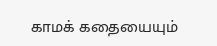காமக் கதையையும்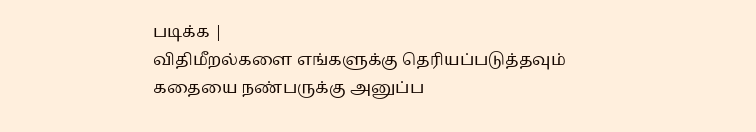படிக்க |
விதிமீறல்களை எங்களுக்கு தெரியப்படுத்தவும்
கதையை நண்பருக்கு அனுப்ப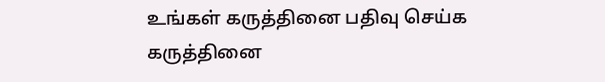உங்கள் கருத்தினை பதிவு செய்க
கருத்தினை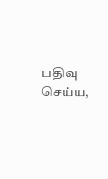பதிவு செய்ய,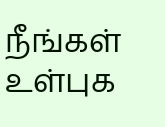நீங்கள் உள்புக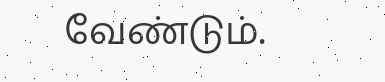வேண்டும்.